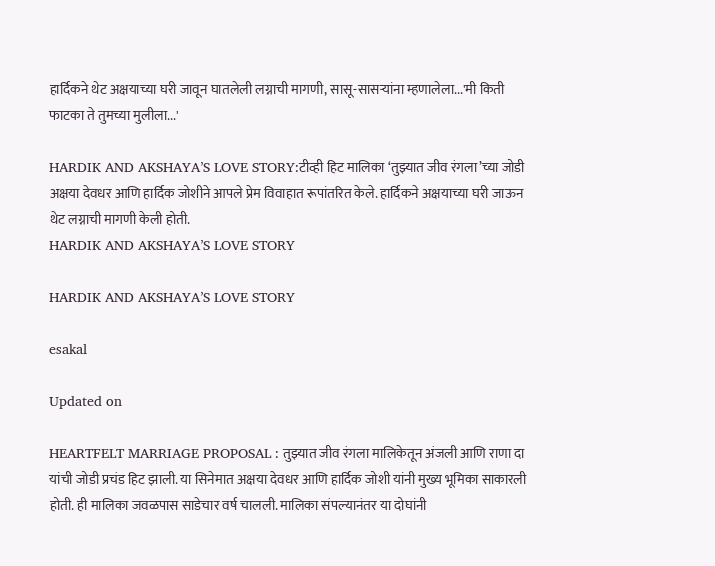हार्दिकने थेट अक्षयाच्या घरी जावून घातलेली लग्नाची मागणी, सासू-सासऱ्यांना म्हणालेला...'मी किती फाटका ते तुमच्या मुलीला...'

HARDIK AND AKSHAYA’S LOVE STORY:टीव्ही हिट मालिका ‘तुझ्यात जीव रंगला’च्या जोडी अक्षया देवधर आणि हार्दिक जोशीने आपले प्रेम विवाहात रूपांतरित केले. हार्दिकने अक्षयाच्या घरी जाऊन थेट लग्नाची मागणी केली होती.
HARDIK AND AKSHAYA’S LOVE STORY

HARDIK AND AKSHAYA’S LOVE STORY

esakal

Updated on

HEARTFELT MARRIAGE PROPOSAL : तुझ्यात जीव रंगला मालिकेतून अंजली आणि राणा दा यांची जोडी प्रचंड हिट झाली. या सिनेमात अक्षया देवधर आणि हार्दिक जोशी यांनी मुख्य भूमिका साकारली होती. ही मालिका जवळपास साडेचार वर्ष चालली. मालिका संपल्यानंतर या दोघांनी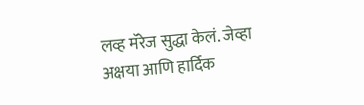लव्ह मॅरेज सुद्धा केलं. जेव्हा अक्षया आणि हार्दिक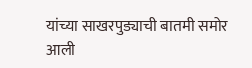यांच्या साखरपुड्याची बातमी समोर आली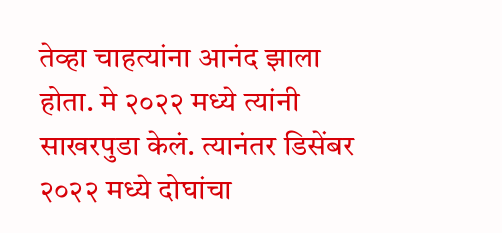तेव्हा चाहत्यांना आनंद झाला होता. मे २०२२ मध्ये त्यांनी साखरपुडा केलं. त्यानंतर डिसेंबर २०२२ मध्ये दोघांचा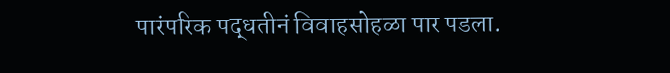पारंपरिक पद्धतीनं विवाहसोहळा पार पडला.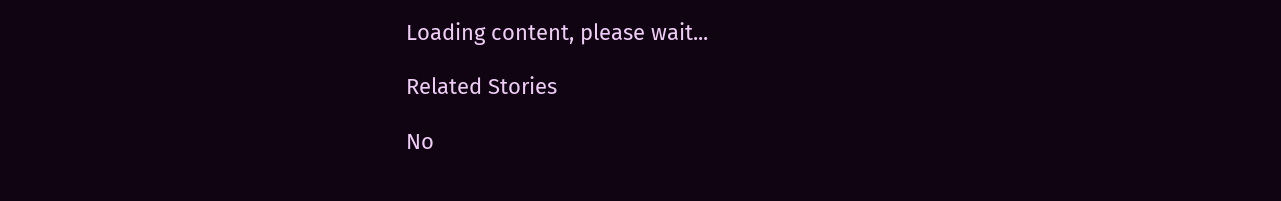Loading content, please wait...

Related Stories

No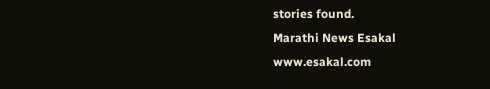stories found.
Marathi News Esakal
www.esakal.com